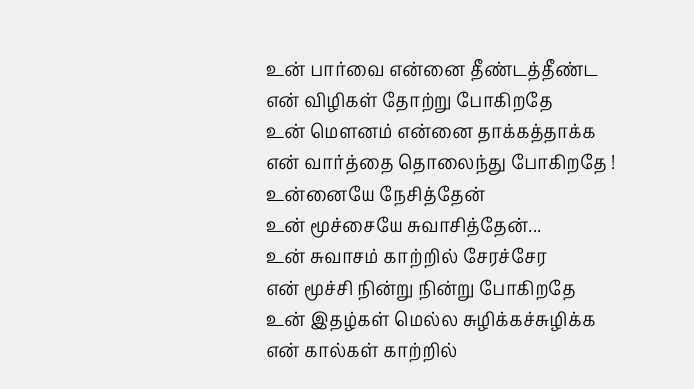உன் பார்வை என்னை தீண்டத்தீண்ட
என் விழிகள் தோற்று போகிறதே
உன் மௌனம் என்னை தாக்கத்தாக்க
என் வார்த்தை தொலைந்து போகிறதே !
உன்னையே நேசித்தேன்
உன் மூச்சையே சுவாசித்தேன்...
உன் சுவாசம் காற்றில் சேரச்சேர
என் மூச்சி நின்று நின்று போகிறதே
உன் இதழ்கள் மெல்ல சுழிக்கச்சுழிக்க
என் கால்கள் காற்றில்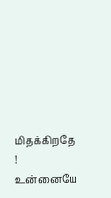மிதக்கிறதே !
உன்னையே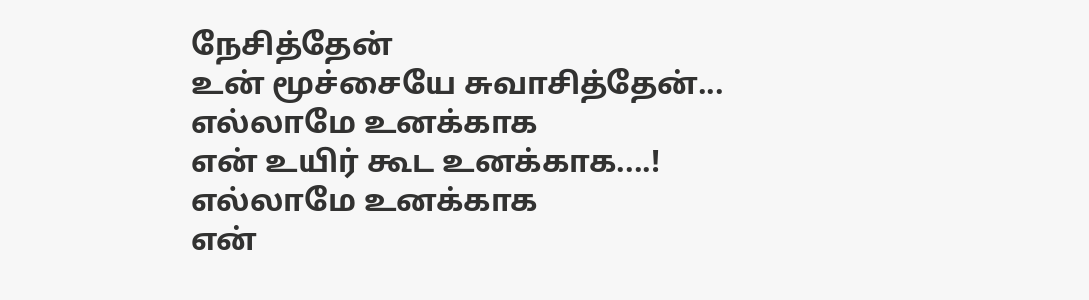நேசித்தேன்
உன் மூச்சையே சுவாசித்தேன்...
எல்லாமே உனக்காக
என் உயிர் கூட உனக்காக....!
எல்லாமே உனக்காக
என்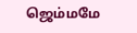ஜெம்மமே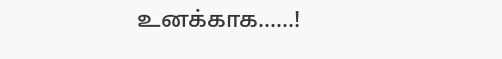உனக்காக......!